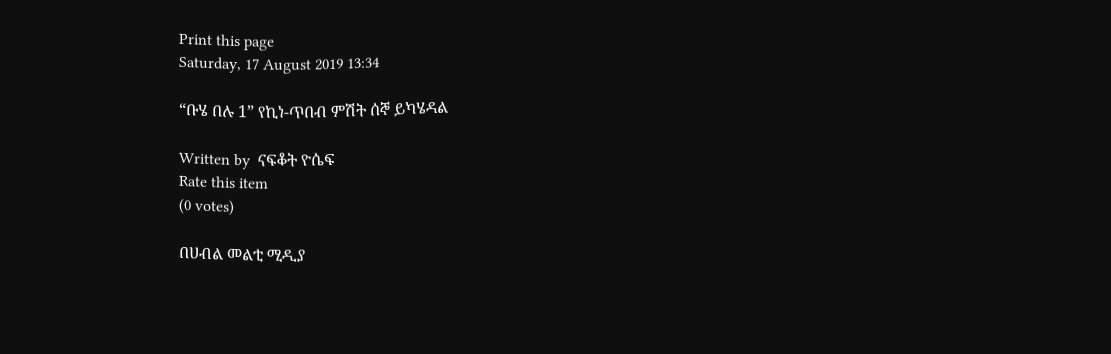Print this page
Saturday, 17 August 2019 13:34

“ቡሄ በሉ 1” የኪነ-ጥበብ ምሽት ሰኞ ይካሄዳል

Written by  ናፍቆት ዮሴፍ
Rate this item
(0 votes)

በሀብል መልቲ ሚዲያ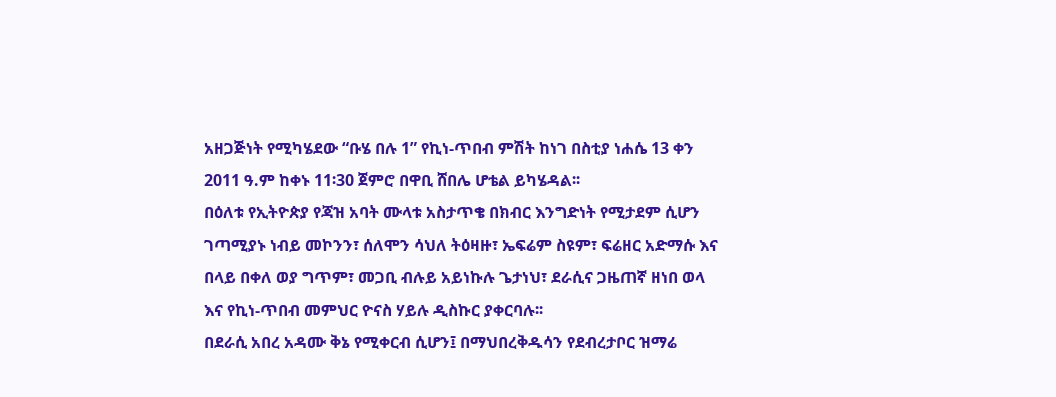አዘጋጅነት የሚካሄደው “ቡሄ በሉ 1” የኪነ-ጥበብ ምሽት ከነገ በስቲያ ነሐሴ 13 ቀን 2011 ዓ.ም ከቀኑ 11፡30 ጀምሮ በዋቢ ሸበሌ ሆቴል ይካሄዳል፡፡
በዕለቱ የኢትዮጵያ የጃዝ አባት ሙላቱ አስታጥቄ በክብር እንግድነት የሚታደም ሲሆን ገጣሚያኑ ነብይ መኮንን፣ ሰለሞን ሳህለ ትዕዛዙ፣ ኤፍሬም ስዩም፣ ፍሬዘር አድማሱ እና በላይ በቀለ ወያ ግጥም፣ መጋቢ ብሉይ አይነኩሉ ጌታነህ፣ ደራሲና ጋዜጠኛ ዘነበ ወላ እና የኪነ-ጥበብ መምህር ዮናስ ሃይሉ ዲስኩር ያቀርባሉ፡፡
በደራሲ አበረ አዳሙ ቅኔ የሚቀርብ ሲሆን፤ በማህበረቅዱሳን የደብረታቦር ዝማሬ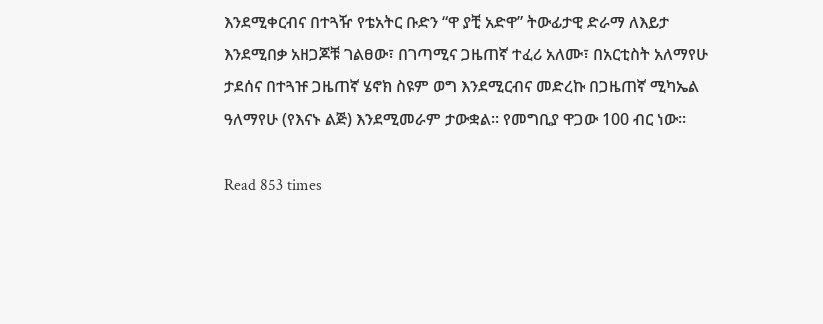እንደሚቀርብና በተጓዥ የቴአትር ቡድን “ዋ ያቺ አድዋ” ትውፊታዊ ድራማ ለእይታ እንደሚበቃ አዘጋጆቹ ገልፀው፣ በገጣሚና ጋዜጠኛ ተፈሪ አለሙ፣ በአርቲስት አለማየሁ ታደሰና በተጓዡ ጋዜጠኛ ሄኖክ ስዩም ወግ እንደሚርብና መድረኩ በጋዜጠኛ ሚካኤል ዓለማየሁ (የእናኑ ልጅ) እንደሚመራም ታውቋል፡፡ የመግቢያ ዋጋው 100 ብር ነው፡፡

Read 853 times